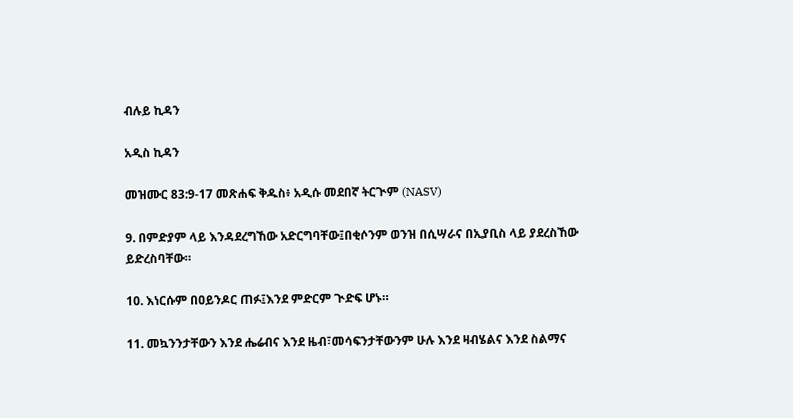ብሉይ ኪዳን

አዲስ ኪዳን

መዝሙር 83:9-17 መጽሐፍ ቅዱስ፥ አዲሱ መደበኛ ትርጒም (NASV)

9. በምድያም ላይ እንዳደረግኸው አድርግባቸው፤በቂሶንም ወንዝ በሲሣራና በኢያቢስ ላይ ያደረስኸው ይድረስባቸው።

10. እነርሱም በዐይንዶር ጠፉ፤እንደ ምድርም ጒድፍ ሆኑ።

11. መኳንንታቸውን እንደ ሔሬብና እንደ ዜብ፣መሳፍንታቸውንም ሁሉ እንደ ዛብሄልና እንደ ስልማና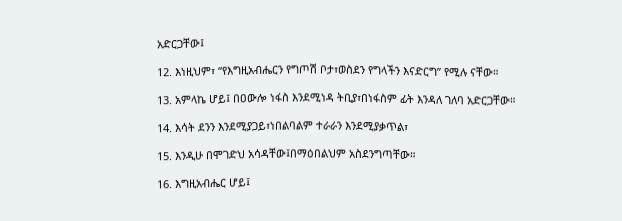አድርጋቸው፤

12. እነዚህም፣ “የእግዚአብሔርን የግጦሽ ቦታ፣ወስደን የግላችን እናድርግ” የሚሉ ናቸው።

13. አምላኬ ሆይ፤ በዐውሎ ነፋስ እንደሚነዳ ትቢያ፣በነፋስም ፊት እንዳለ ገለባ አድርጋቸው።

14. እሳት ደንን እንደሚያጋይ፣ነበልባልም ተራራን እንደሚያቃጥል፣

15. እንዲሁ በሞገድህ አሳዳቸው፤በማዕበልህም አስደንግጣቸው።

16. እግዚአብሔር ሆይ፤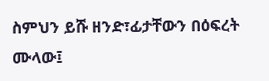ስምህን ይሹ ዘንድ፣ፊታቸውን በዕፍረት ሙላው፤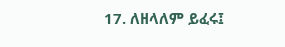17. ለዘላለም ይፈሩ፤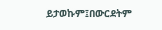ይታወኩም፤በውርደትም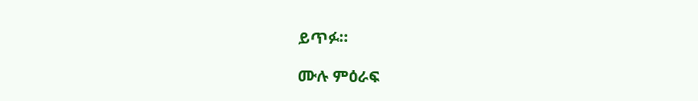ይጥፉ።

ሙሉ ምዕራፍ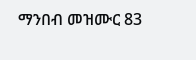ማንበብ መዝሙር 83